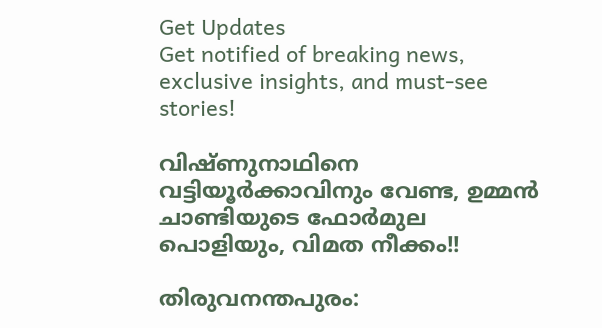Get Updates
Get notified of breaking news, exclusive insights, and must-see stories!

വിഷ്ണുനാഥിനെ വട്ടിയൂര്‍ക്കാവിനും വേണ്ട, ഉമ്മന്‍ ചാണ്ടിയുടെ ഫോര്‍മുല പൊളിയും, വിമത നീക്കം!!

തിരുവനന്തപുരം: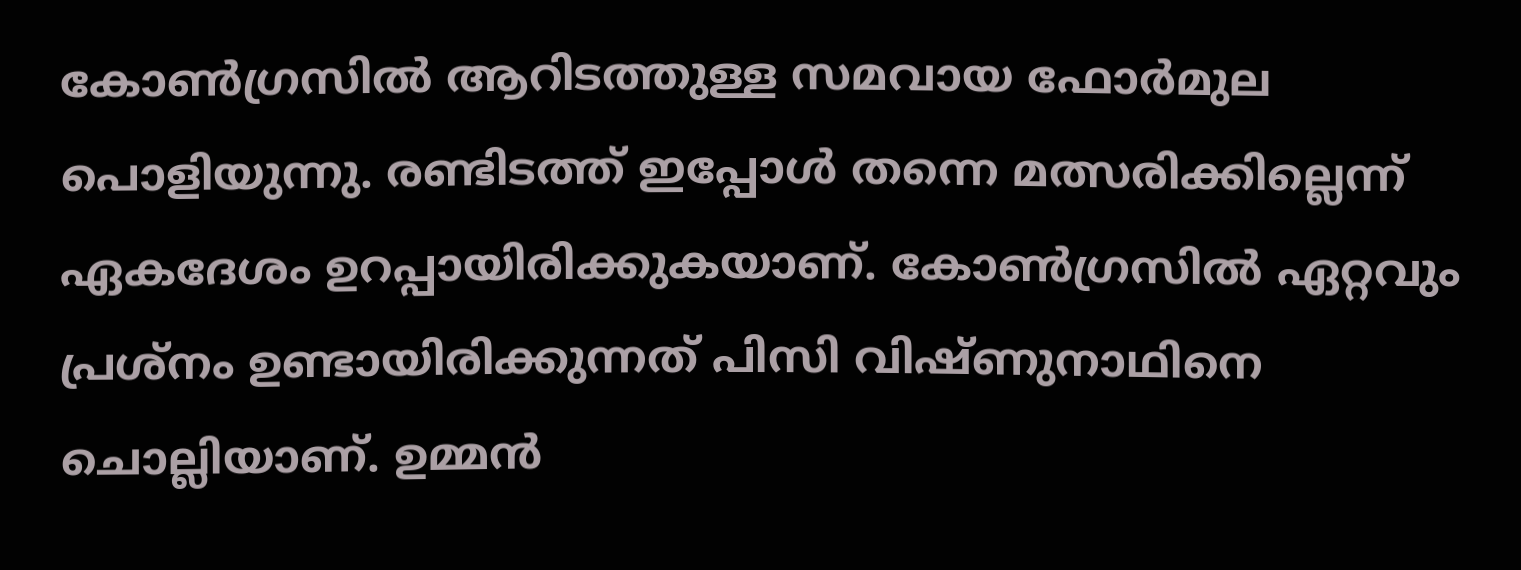കോണ്‍ഗ്രസില്‍ ആറിടത്തുള്ള സമവായ ഫോര്‍മുല പൊളിയുന്നു. രണ്ടിടത്ത് ഇപ്പോള്‍ തന്നെ മത്സരിക്കില്ലെന്ന് ഏകദേശം ഉറപ്പായിരിക്കുകയാണ്. കോണ്‍ഗ്രസില്‍ ഏറ്റവും പ്രശ്‌നം ഉണ്ടായിരിക്കുന്നത് പിസി വിഷ്ണുനാഥിനെ ചൊല്ലിയാണ്. ഉമ്മന്‍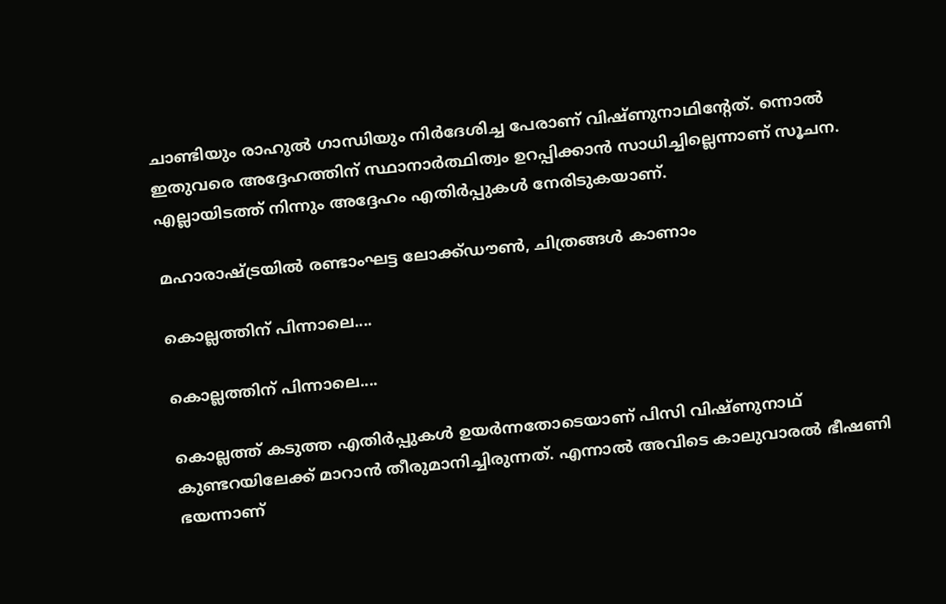ചാണ്ടിയും രാഹുല്‍ ഗാന്ധിയും നിര്‍ദേശിച്ച പേരാണ് വിഷ്ണുനാഥിന്റേത്. ന്നൊല്‍ ഇതുവരെ അദ്ദേഹത്തിന് സ്ഥാനാര്‍ത്ഥിത്വം ഉറപ്പിക്കാന്‍ സാധിച്ചില്ലെന്നാണ് സൂചന. എല്ലായിടത്ത് നിന്നും അദ്ദേഹം എതിര്‍പ്പുകള്‍ നേരിടുകയാണ്.

മഹാരാഷ്ട്രയില്‍ രണ്ടാംഘട്ട ലോക്ക്ഡൗണ്‍, ചിത്രങ്ങള്‍ കാണാം

കൊല്ലത്തിന് പിന്നാലെ....

കൊല്ലത്തിന് പിന്നാലെ....

കൊല്ലത്ത് കടുത്ത എതിര്‍പ്പുകള്‍ ഉയര്‍ന്നതോടെയാണ് പിസി വിഷ്ണുനാഥ് കുണ്ടറയിലേക്ക് മാറാന്‍ തീരുമാനിച്ചിരുന്നത്. എന്നാല്‍ അവിടെ കാലുവാരല്‍ ഭീഷണി ഭയന്നാണ്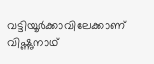വട്ടിയൂര്‍ക്കാവിലേക്കാണ് വിഷ്ണുനാഥ്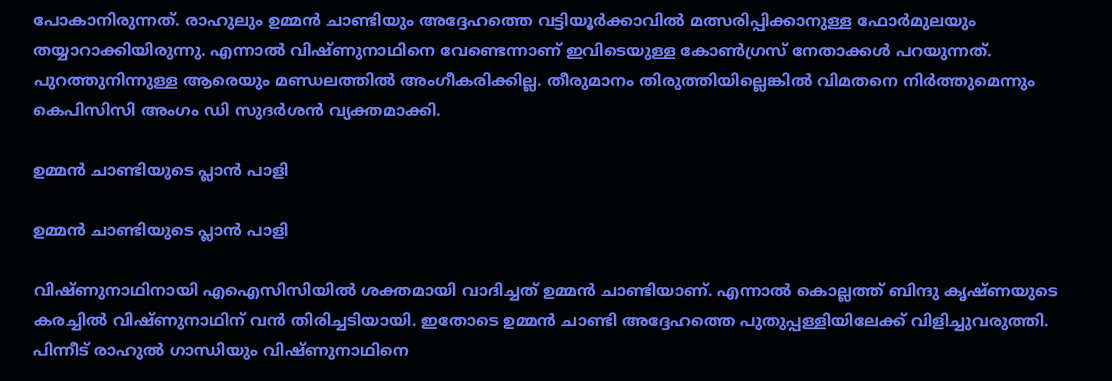പോകാനിരുന്നത്. രാഹുലും ഉമ്മന്‍ ചാണ്ടിയും അദ്ദേഹത്തെ വട്ടിയൂര്‍ക്കാവില്‍ മത്സരിപ്പിക്കാനുള്ള ഫോര്‍മുലയും തയ്യാറാക്കിയിരുന്നു. എന്നാല്‍ വിഷ്ണുനാഥിനെ വേണ്ടെന്നാണ് ഇവിടെയുള്ള കോണ്‍ഗ്രസ് നേതാക്കള്‍ പറയുന്നത്. പുറത്തുനിന്നുള്ള ആരെയും മണ്ഡലത്തില്‍ അംഗീകരിക്കില്ല. തീരുമാനം തിരുത്തിയില്ലെങ്കില്‍ വിമതനെ നിര്‍ത്തുമെന്നും കെപിസിസി അംഗം ഡി സുദര്‍ശന്‍ വ്യക്തമാക്കി.

ഉമ്മന്‍ ചാണ്ടിയുടെ പ്ലാന്‍ പാളി

ഉമ്മന്‍ ചാണ്ടിയുടെ പ്ലാന്‍ പാളി

വിഷ്ണുനാഥിനായി എഐസിസിയില്‍ ശക്തമായി വാദിച്ചത് ഉമ്മന്‍ ചാണ്ടിയാണ്. എന്നാല്‍ കൊല്ലത്ത് ബിന്ദു കൃഷ്ണയുടെ കരച്ചില്‍ വിഷ്ണുനാഥിന് വന്‍ തിരിച്ചടിയായി. ഇതോടെ ഉമ്മന്‍ ചാണ്ടി അദ്ദേഹത്തെ പുതുപ്പള്ളിയിലേക്ക് വിളിച്ചുവരുത്തി. പിന്നീട് രാഹുല്‍ ഗാന്ധിയും വിഷ്ണുനാഥിനെ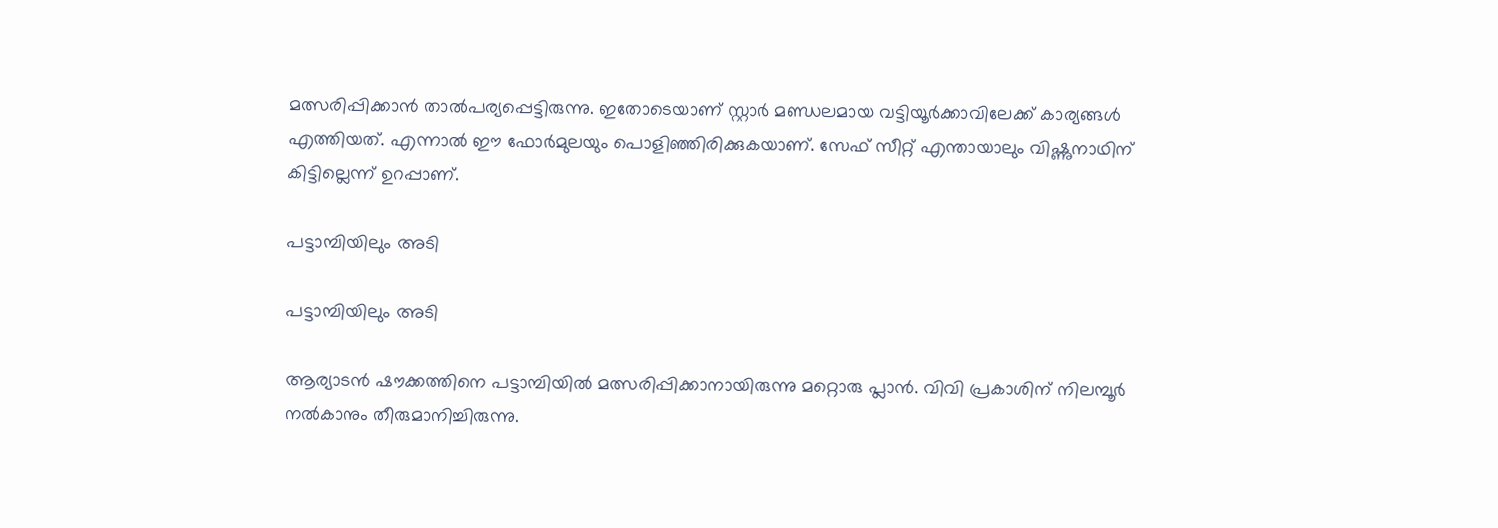മത്സരിപ്പിക്കാന്‍ താല്‍പര്യപ്പെട്ടിരുന്നു. ഇതോടെയാണ് സ്റ്റാര്‍ മണ്ഡലമായ വട്ടിയൂര്‍ക്കാവിലേക്ക് കാര്യങ്ങള്‍ എത്തിയത്. എന്നാല്‍ ഈ ഫോര്‍മുലയും പൊളിഞ്ഞിരിക്കുകയാണ്. സേഫ് സീറ്റ് എന്തായാലും വിഷ്ണുനാഥിന് കിട്ടില്ലെന്ന് ഉറപ്പാണ്.

പട്ടാമ്പിയിലും അടി

പട്ടാമ്പിയിലും അടി

ആര്യാടന്‍ ഷൗക്കത്തിനെ പട്ടാമ്പിയില്‍ മത്സരിപ്പിക്കാനായിരുന്നു മറ്റൊരു പ്ലാന്‍. വിവി പ്രകാശിന് നിലമ്പൂര്‍ നല്‍കാനും തീരുമാനിച്ചിരുന്നു.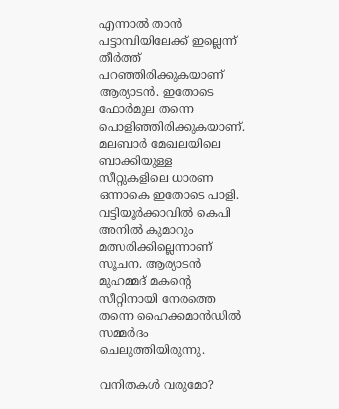എന്നാല്‍ താന്‍ പട്ടാമ്പിയിലേക്ക് ഇല്ലെന്ന് തീര്‍ത്ത് പറഞ്ഞിരിക്കുകയാണ് ആര്യാടന്‍. ഇതോടെ ഫോര്‍മുല തന്നെ പൊളിഞ്ഞിരിക്കുകയാണ്. മലബാര്‍ മേഖലയിലെ ബാക്കിയുള്ള സീറ്റുകളിലെ ധാരണ ഒന്നാകെ ഇതോടെ പാളി. വട്ടിയൂര്‍ക്കാവില്‍ കെപി അനില്‍ കുമാറും മത്സരിക്കില്ലെന്നാണ് സൂചന. ആര്യാടന്‍ മുഹമ്മദ് മകന്റെ സീറ്റിനായി നേരത്തെ തന്നെ ഹൈക്കമാന്‍ഡില്‍ സമ്മര്‍ദം ചെലുത്തിയിരുന്നു.

വനിതകള്‍ വരുമോ?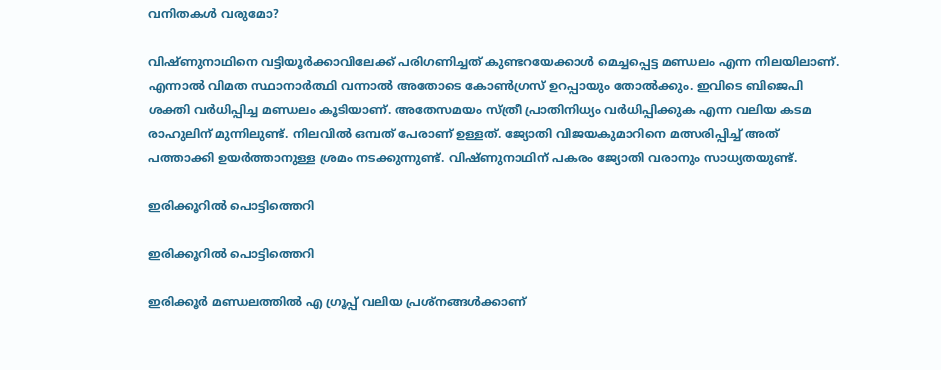വനിതകള്‍ വരുമോ?

വിഷ്ണുനാഥിനെ വട്ടിയൂര്‍ക്കാവിലേക്ക് പരിഗണിച്ചത് കുണ്ടറയേക്കാള്‍ മെച്ചപ്പെട്ട മണ്ഡലം എന്ന നിലയിലാണ്. എന്നാല്‍ വിമത സ്ഥാനാര്‍ത്ഥി വന്നാല്‍ അതോടെ കോണ്‍ഗ്രസ് ഉറപ്പായും തോല്‍ക്കും. ഇവിടെ ബിജെപി ശക്തി വര്‍ധിപ്പിച്ച മണ്ഡലം കൂടിയാണ്. അതേസമയം സ്ത്രീ പ്രാതിനിധ്യം വര്‍ധിപ്പിക്കുക എന്ന വലിയ കടമ രാഹുലിന് മുന്നിലുണ്ട്. നിലവില്‍ ഒമ്പത് പേരാണ് ഉള്ളത്. ജ്യോതി വിജയകുമാറിനെ മത്സരിപ്പിച്ച് അത് പത്താക്കി ഉയര്‍ത്താനുള്ള ശ്രമം നടക്കുന്നുണ്ട്. വിഷ്ണുനാഥിന് പകരം ജ്യോതി വരാനും സാധ്യതയുണ്ട്.

ഇരിക്കൂറില്‍ പൊട്ടിത്തെറി

ഇരിക്കൂറില്‍ പൊട്ടിത്തെറി

ഇരിക്കൂര്‍ മണ്ഡലത്തില്‍ എ ഗ്രൂപ്പ് വലിയ പ്രശ്‌നങ്ങള്‍ക്കാണ്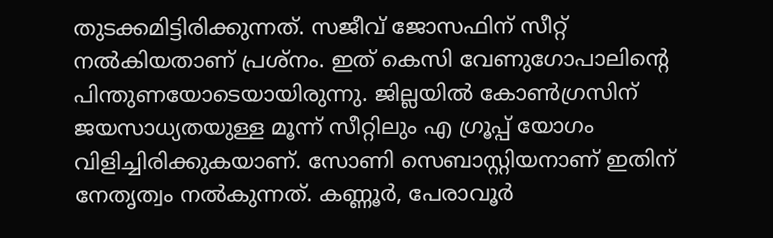തുടക്കമിട്ടിരിക്കുന്നത്. സജീവ് ജോസഫിന് സീറ്റ് നല്‍കിയതാണ് പ്രശ്‌നം. ഇത് കെസി വേണുഗോപാലിന്റെ പിന്തുണയോടെയായിരുന്നു. ജില്ലയില്‍ കോണ്‍ഗ്രസിന് ജയസാധ്യതയുള്ള മൂന്ന് സീറ്റിലും എ ഗ്രൂപ്പ് യോഗം വിളിച്ചിരിക്കുകയാണ്. സോണി സെബാസ്റ്റിയനാണ് ഇതിന് നേതൃത്വം നല്‍കുന്നത്. കണ്ണൂര്‍, പേരാവൂര്‍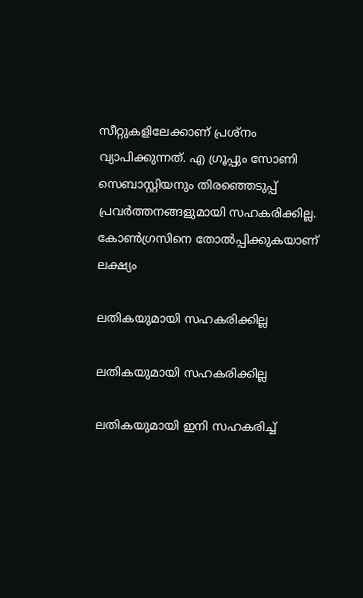സീറ്റുകളിലേക്കാണ് പ്രശ്‌നം വ്യാപിക്കുന്നത്. എ ഗ്രൂപ്പും സോണി സെബാസ്റ്റിയനും തിരഞ്ഞെടുപ്പ് പ്രവര്‍ത്തനങ്ങളുമായി സഹകരിക്കില്ല. കോണ്‍ഗ്രസിനെ തോല്‍പ്പിക്കുകയാണ് ലക്ഷ്യം

ലതികയുമായി സഹകരിക്കില്ല

ലതികയുമായി സഹകരിക്കില്ല

ലതികയുമായി ഇനി സഹകരിച്ച്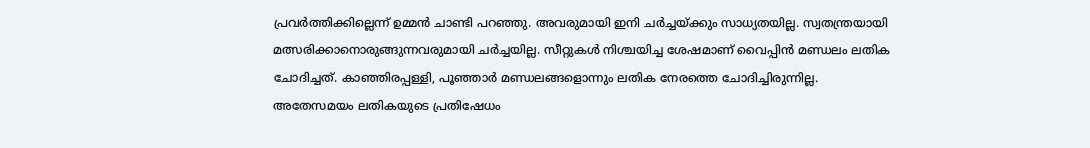പ്രവര്‍ത്തിക്കില്ലെന്ന് ഉമ്മന്‍ ചാണ്ടി പറഞ്ഞു. അവരുമായി ഇനി ചര്‍ച്ചയ്ക്കും സാധ്യതയില്ല. സ്വതന്ത്രയായി മത്സരിക്കാനൊരുങ്ങുന്നവരുമായി ചര്‍ച്ചയില്ല. സീറ്റുകള്‍ നിശ്ചയിച്ച ശേഷമാണ് വൈപ്പിന്‍ മണ്ഡലം ലതിക ചോദിച്ചത്. കാഞ്ഞിരപ്പള്ളി, പൂഞ്ഞാര്‍ മണ്ഡലങ്ങളൊന്നും ലതിക നേരത്തെ ചോദിച്ചിരുന്നില്ല. അതേസമയം ലതികയുടെ പ്രതിഷേധം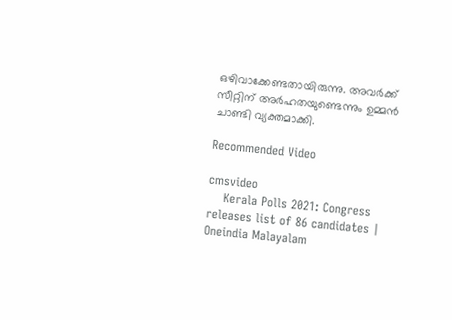ഒഴിവാക്കേണ്ടതായിരുന്നു. അവര്‍ക്ക് സീറ്റിന് അര്‍ഹതയുണ്ടെന്നും ഉമ്മന്‍ ചാണ്ടി വ്യക്തമാക്കി.

Recommended Video

cmsvideo
    Kerala Polls 2021: Congress releases list of 86 candidates | Oneindia Malayalam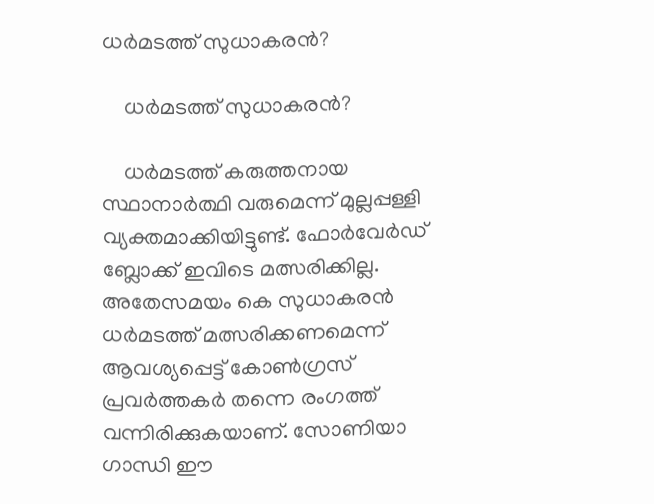ധര്‍മടത്ത് സുധാകരന്‍?

    ധര്‍മടത്ത് സുധാകരന്‍?

    ധര്‍മടത്ത് കരുത്തനായ സ്ഥാനാര്‍ത്ഥി വരുമെന്ന് മുല്ലപ്പള്ളി വ്യക്തമാക്കിയിട്ടുണ്ട്. ഫോര്‍വേര്‍ഡ് ബ്ലോക്ക് ഇവിടെ മത്സരിക്കില്ല. അതേസമയം കെ സുധാകരന്‍ ധര്‍മടത്ത് മത്സരിക്കണമെന്ന് ആവശ്യപ്പെട്ട് കോണ്‍ഗ്രസ് പ്രവര്‍ത്തകര്‍ തന്നെ രംഗത്ത് വന്നിരിക്കുകയാണ്. സോണിയാ ഗാന്ധി ഈ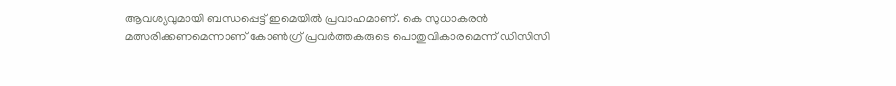ആവശ്യവുമായി ബന്ധപ്പെട്ട് ഇമെയില്‍ പ്രവാഹമാണ്. കെ സുധാകരന്‍ മത്സരിക്കണമെന്നാണ് കോണ്‍ഗ്ര് പ്രവര്‍ത്തകരുടെ പൊതുവികാരമെന്ന് ഡിസിസി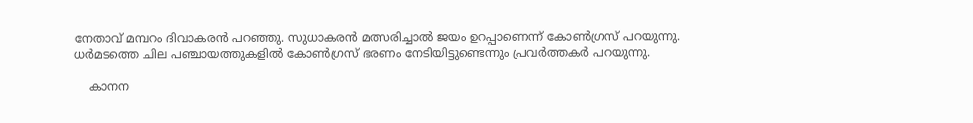നേതാവ് മമ്പറം ദിവാകരന്‍ പറഞ്ഞു. സുധാകരന്‍ മത്സരിച്ചാല്‍ ജയം ഉറപ്പാണെന്ന് കോണ്‍ഗ്രസ് പറയുന്നു. ധര്‍മടത്തെ ചില പഞ്ചായത്തുകളില്‍ കോണ്‍ഗ്രസ് ഭരണം നേടിയിട്ടുണ്ടെന്നും പ്രവര്‍ത്തകര്‍ പറയുന്നു.

    കാനന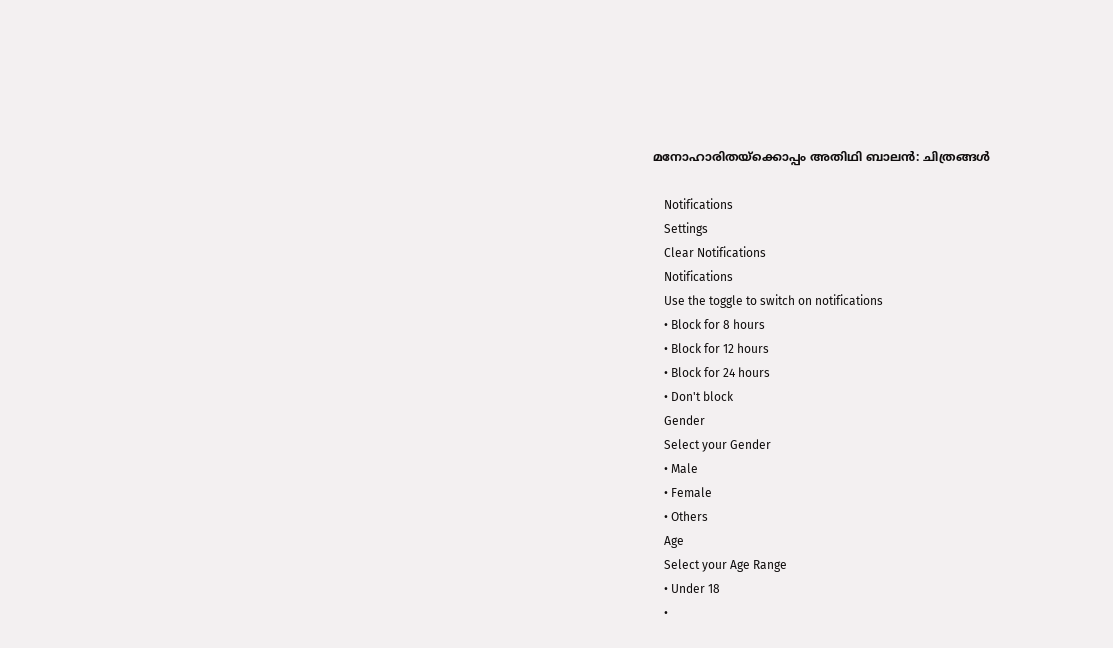മനോഹാരിതയ്‌ക്കൊപ്പം അതിഥി ബാലന്‍: ചിത്രങ്ങള്‍

    Notifications
    Settings
    Clear Notifications
    Notifications
    Use the toggle to switch on notifications
    • Block for 8 hours
    • Block for 12 hours
    • Block for 24 hours
    • Don't block
    Gender
    Select your Gender
    • Male
    • Female
    • Others
    Age
    Select your Age Range
    • Under 18
    •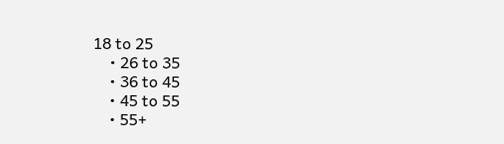18 to 25
    • 26 to 35
    • 36 to 45
    • 45 to 55
    • 55+